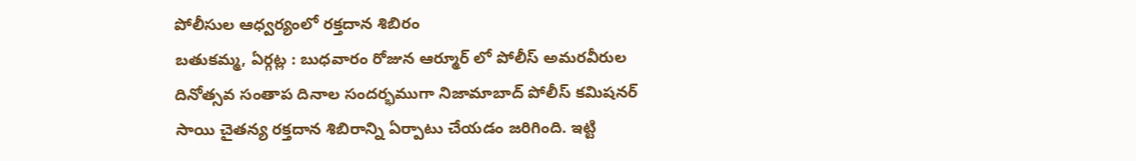పోలీసుల ఆధ్వర్యంలో రక్తదాన శిబిరం
బతుకమ్మ, ఏర్గట్ల : బుధవారం రోజున ఆర్మూర్ లో పోలీస్ అమరవీరుల దినోత్సవ సంతాప దినాల సందర్భముగా నిజామాబాద్ పోలీస్ కమిషనర్ సాయి చైతన్య రక్తదాన శిబిరాన్ని ఏర్పాటు చేయడం జరిగింది. ఇట్టి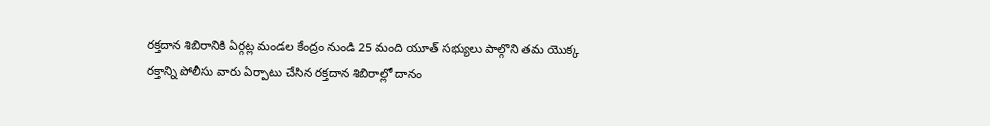రక్తదాన శిబిరానికి ఏర్గట్ల మండల కేంద్రం నుండి 25 మంది యూత్ సభ్యులు పాల్గొని తమ యొక్క రక్తాన్ని పోలీసు వారు ఏర్పాటు చేసిన రక్తదాన శిబిరాల్లో దానం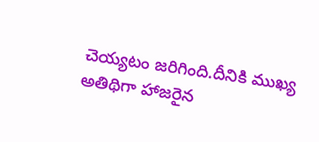చెయ్యటం జరిగింది.దీనికి ముఖ్య అతిథిగా హాజరైన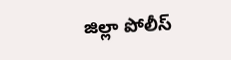జిల్లా పోలీస్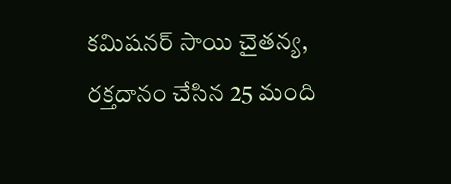కమిషనర్ సాయి చైతన్య, రక్తదానం చేసిన 25 మంది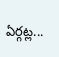ఏర్గట్ల...